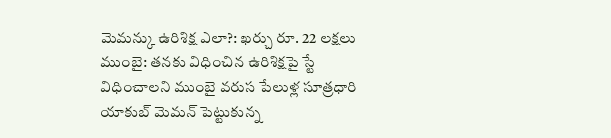మెమన్కు ఉరిశిక్ష ఎలా?: ఖర్చు రూ. 22 లక్షలు
ముంబై: తనకు విధించిన ఉరిశిక్షపై స్టే విధించాలని ముంబై వరుస పేలుళ్ల సూత్రధారి యాకుబ్ మెమన్ పెట్టుకున్న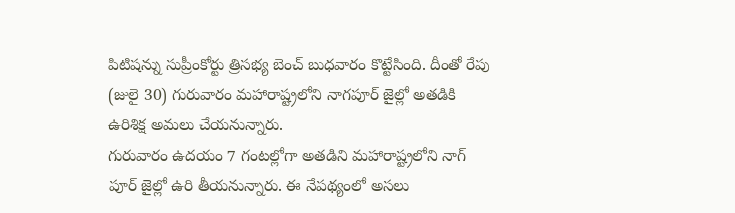పిటిషన్ను సుప్రీంకోర్టు త్రిసభ్య బెంచ్ బుధవారం కొట్టేసింది. దీంతో రేపు (జులై 30) గురువారం మహారాష్ట్రలోని నాగపూర్ జైల్లో అతడికి ఉరిశిక్ష అమలు చేయనున్నారు.
గురువారం ఉదయం 7 గంటల్లోగా అతడిని మహారాష్ట్రలోని నాగ్ పూర్ జైల్లో ఉరి తీయనున్నారు. ఈ నేపథ్యంలో అసలు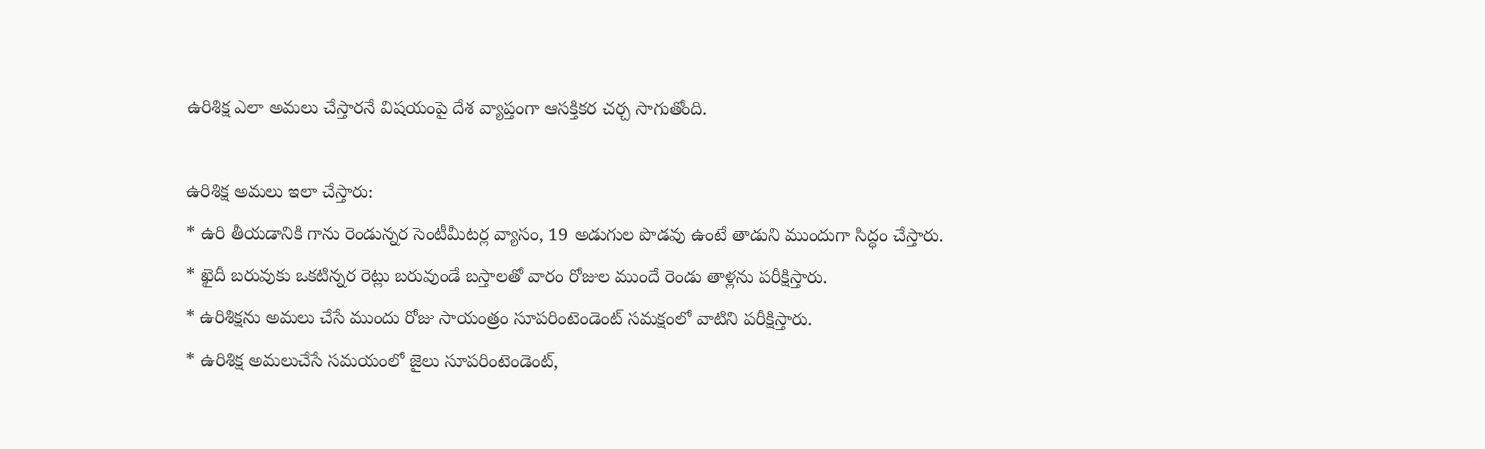ఉరిశిక్ష ఎలా అమలు చేస్తారనే విషయంపై దేశ వ్యాప్తంగా ఆసక్తికర చర్చ సాగుతోంది.

ఉరిశిక్ష అమలు ఇలా చేస్తారు:
* ఉరి తీయడానికి గాను రెండున్నర సెంటీమీటర్ల వ్యాసం, 19 అడుగుల పొడవు ఉంటే తాడుని ముందుగా సిద్ధం చేస్తారు.
* ఖైదీ బరువుకు ఒకటిన్నర రెట్లు బరువుండే బస్తాలతో వారం రోజుల ముందే రెండు తాళ్లను పరీక్షిస్తారు.
* ఉరిశిక్షను అమలు చేసే ముందు రోజు సాయంత్రం సూపరింటెండెంట్ సమక్షంలో వాటిని పరీక్షిస్తారు.
* ఉరిశిక్ష అమలుచేసే సమయంలో జైలు సూపరింటెండెంట్,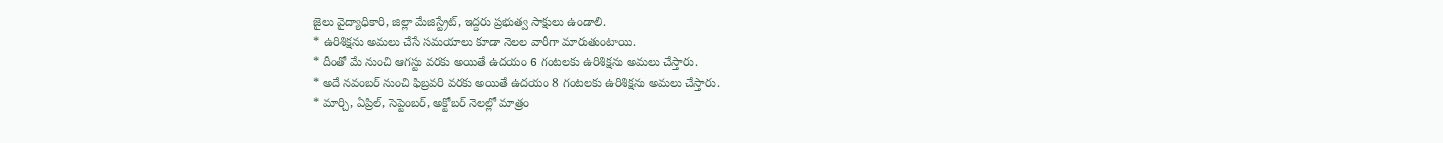జైలు వైద్యాధికారి, జిల్లా మేజిస్ట్రేట్, ఇద్దరు ప్రభుత్వ సాక్షులు ఉండాలి.
* ఉరిశిక్షను అమలు చేసే సమయాలు కూడా నెలల వారీగా మారుతుంటాయి.
* దీంతో మే నుంచి ఆగస్టు వరకు అయితే ఉదయం 6 గంటలకు ఉరిశిక్షను అమలు చేస్తారు.
* అదే నవంబర్ నుంచి ఫిబ్రవరి వరకు అయితే ఉదయం 8 గంటలకు ఉరిశిక్షను అమలు చేస్తారు.
* మార్చి, ఏప్రిల్, సెప్టెంబర్, అక్టోబర్ నెలల్లో మాత్రం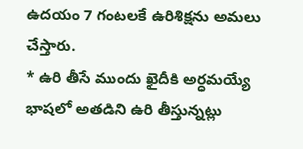ఉదయం 7 గంటలకే ఉరిశిక్షను అమలు చేస్తారు.
* ఉరి తీసే ముందు ఖైదీకి అర్ధమయ్యే భాషలో అతడిని ఉరి తీస్తున్నట్లు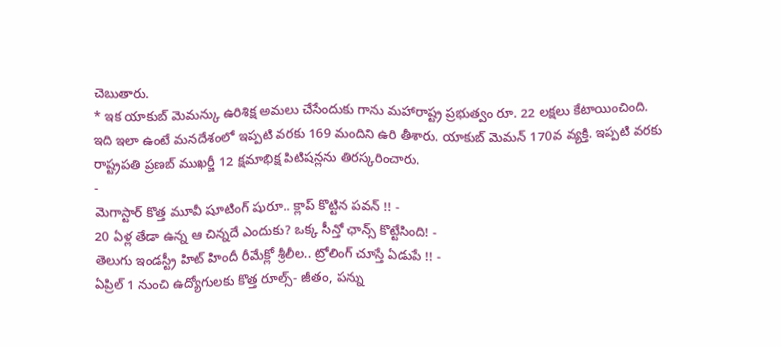చెబుతారు.
* ఇక యాకుబ్ మెమన్కు ఉరిశిక్ష అమలు చేసేందుకు గాను మహారాష్ట్ర ప్రభుత్వం రూ. 22 లక్షలు కేటాయించింది.
ఇది ఇలా ఉంటే మనదేశంలో ఇప్పటి వరకు 169 మందిని ఉరి తీశారు. యాకుబ్ మెమన్ 170వ వ్యక్తి. ఇప్పటి వరకు రాష్ట్రపతి ప్రణబ్ ముఖర్జీ 12 క్షమాభిక్ష పిటిషన్లను తిరస్కరించారు.
-
మెగాస్టార్ కొత్త మూవీ షూటింగ్ షురూ.. క్లాప్ కొట్టిన పవన్ !! -
20 ఏళ్ల తేడా ఉన్న ఆ చిన్నదే ఎందుకు? ఒక్క సీన్తో ఛాన్స్ కొట్టేసింది! -
తెలుగు ఇండస్ట్రీ హిట్ హిందీ రీమేక్లో శ్రీలీల.. ట్రోలింగ్ చూస్తే ఏడుపే !! -
ఏప్రిల్ 1 నుంచి ఉద్యోగులకు కొత్త రూల్స్- జీతం, పన్ను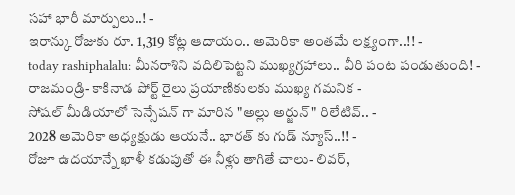సహా భారీ మార్పులు..! -
ఇరాన్కు రోజుకు రూ. 1,319 కోట్ల ఆదాయం.. అమెరికా అంతమే లక్ష్యంగా..!! -
today rashiphalalu: మీనరాశిని వదిలిపెట్టని ముఖ్యగ్రహాలు.. వీరి పంట పండుతుంది! -
రాజమండ్రి- కాకినాడ పోర్ట్ రైలు ప్రయాణికులకు ముఖ్య గమనిక -
సోషల్ మీడియాలో సెన్సేషన్ గా మారిన "అల్లు అర్జున్" రిలేటివ్.. -
2028 అమెరికా అధ్యక్షుడు ఆయనే.. భారత్ కు గుడ్ న్యూస్..!! -
రోజూ ఉదయాన్నే ఖాళీ కడుపుతో ఈ నీళ్లు తాగితే చాలు- లివర్,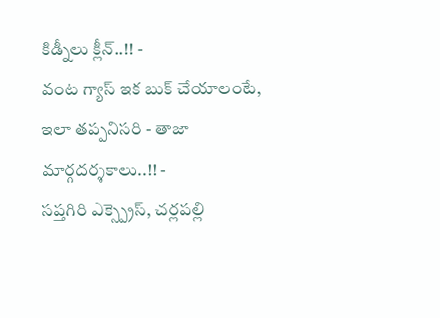కిడ్నీలు క్లీన్..!! -
వంట గ్యాస్ ఇక బుక్ చేయాలంటే, ఇలా తప్పనిసరి - తాజా మార్గదర్శకాలు..!! -
సప్తగిరి ఎక్స్ప్రెస్, చర్లపల్లి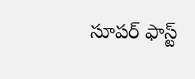సూపర్ ఫాస్ట్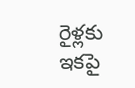రైళ్లకు ఇకపై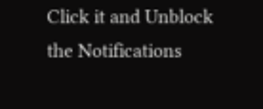Click it and Unblock the Notifications